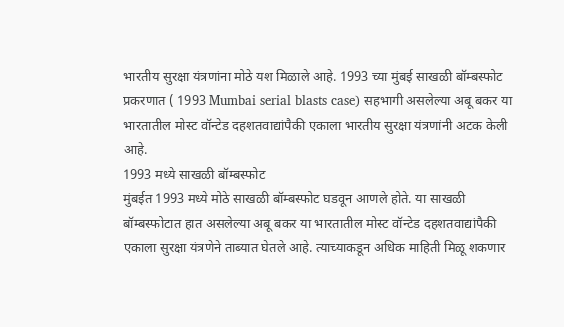भारतीय सुरक्षा यंत्रणांना मोठे यश मिळाले आहे. 1993 च्या मुंबई साखळी बॉम्बस्फोट प्रकरणात ( 1993 Mumbai serial blasts case) सहभागी असलेल्या अबू बकर या भारतातील मोस्ट वॉन्टेड दहशतवाद्यांपैकी एकाला भारतीय सुरक्षा यंत्रणांनी अटक केली आहे.
1993 मध्ये साखळी बॉम्बस्फोट
मुंबईत 1993 मध्ये मोठे साखळी बॉम्बस्फोट घडवून आणले होते. या साखळी बॉम्बस्फोटात हात असलेल्या अबू बकर या भारतातील मोस्ट वॉन्टेड दहशतवाद्यांपैकी एकाला सुरक्षा यंत्रणेने ताब्यात घेतले आहे. त्याच्याकडून अधिक माहिती मिळू शकणार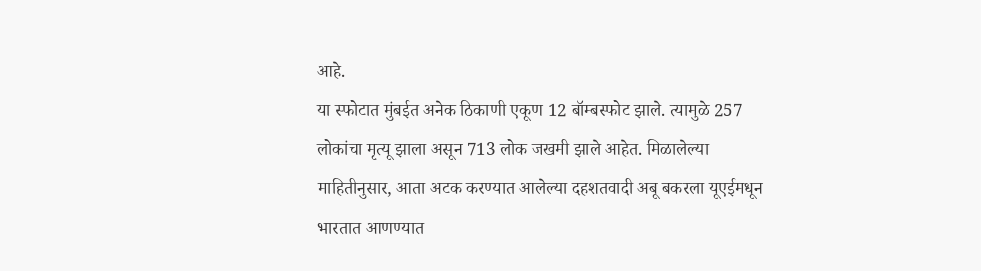आहे.
या स्फोटात मुंबईत अनेक ठिकाणी एकूण 12 बॉम्बस्फोट झाले. त्यामुळे 257 लोकांचा मृत्यू झाला असून 713 लोक जखमी झाले आहेत. मिळालेल्या माहितीनुसार, आता अटक करण्यात आलेल्या दहशतवादी अबू बकरला यूएईमधून भारतात आणण्यात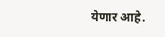येणार आहे.